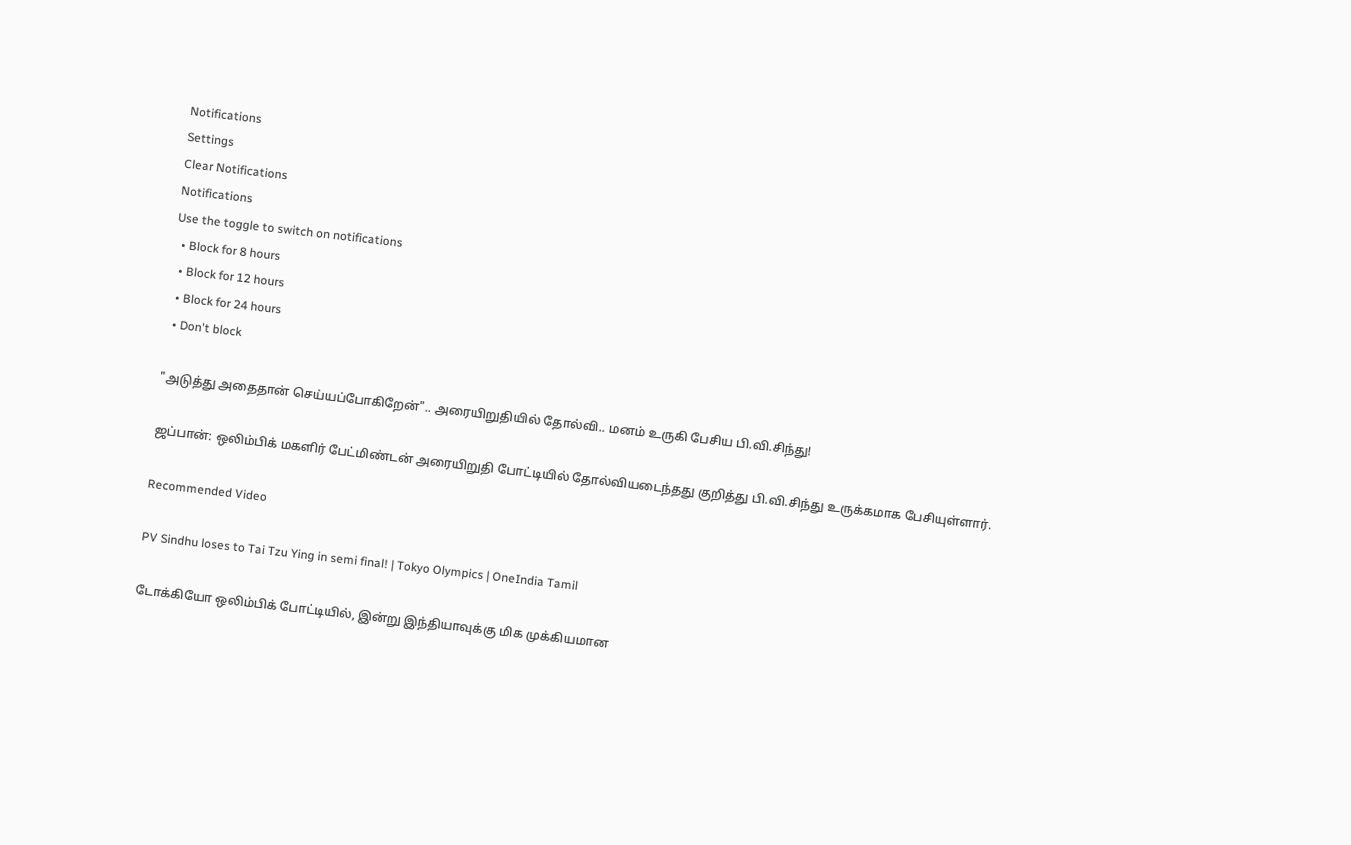Notifications
Settings
Clear Notifications
Notifications
Use the toggle to switch on notifications
  • Block for 8 hours
  • Block for 12 hours
  • Block for 24 hours
  • Don't block

"அடுத்து அதைதான் செய்யப்போகிறேன்".. அரையிறுதியில் தோல்வி.. மனம் உருகி பேசிய பி.வி.சிந்து!

ஜப்பான்: ஒலிம்பிக் மகளிர் பேட்மிண்டன் அரையிறுதி போட்டியில் தோல்வியடைந்தது குறித்து பி.வி.சிந்து உருக்கமாக பேசியுள்ளார்.

Recommended Video

PV Sindhu loses to Tai Tzu Ying in semi final! | Tokyo Olympics | OneIndia Tamil

டோக்கியோ ஒலிம்பிக் போட்டியில், இன்று இந்தியாவுக்கு மிக முக்கியமான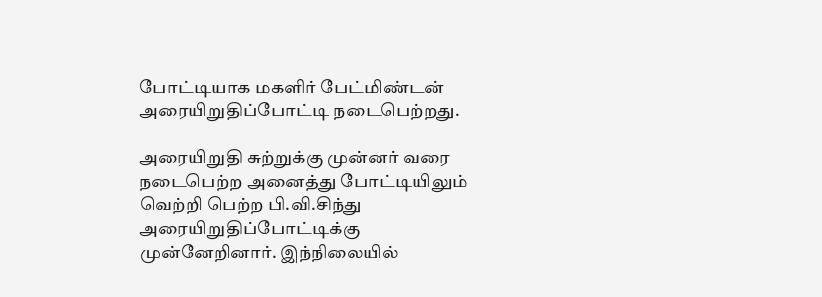போட்டியாக மகளிர் பேட்மிண்டன் அரையிறுதிப்போட்டி நடைபெற்றது.

அரையிறுதி சுற்றுக்கு முன்னர் வரை நடைபெற்ற அனைத்து போட்டியிலும் வெற்றி பெற்ற பி.வி.சிந்து அரையிறுதிப்போட்டிக்கு முன்னேறினார். இந்நிலையில்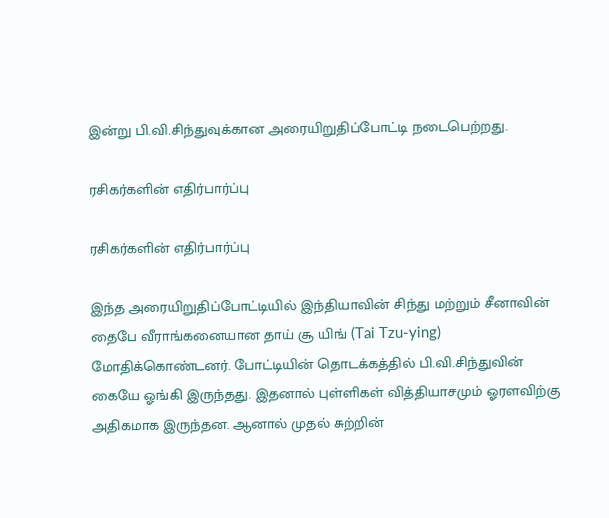இன்று பி.வி.சிந்துவுக்கான அரையிறுதிப்போட்டி நடைபெற்றது.

ரசிகர்களின் எதிர்பார்ப்பு

ரசிகர்களின் எதிர்பார்ப்பு

இந்த அரையிறுதிப்போட்டியில் இந்தியாவின் சிந்து மற்றும் சீனாவின் தைபே வீராங்கனையான தாய் சூ யிங் (Tai Tzu-ying) மோதிக்கொண்டனர். போட்டியின் தொடக்கத்தில் பி.வி.சிந்துவின் கையே ஓங்கி இருந்தது. இதனால் புள்ளிகள் வித்தியாசமும் ஓரளவிற்கு அதிகமாக இருந்தன. ஆனால் முதல் சுற்றின்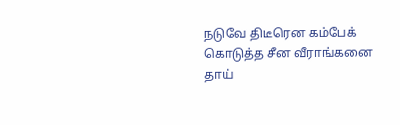நடுவே திடீரென கம்பேக் கொடுத்த சீன வீராங்கனை தாய்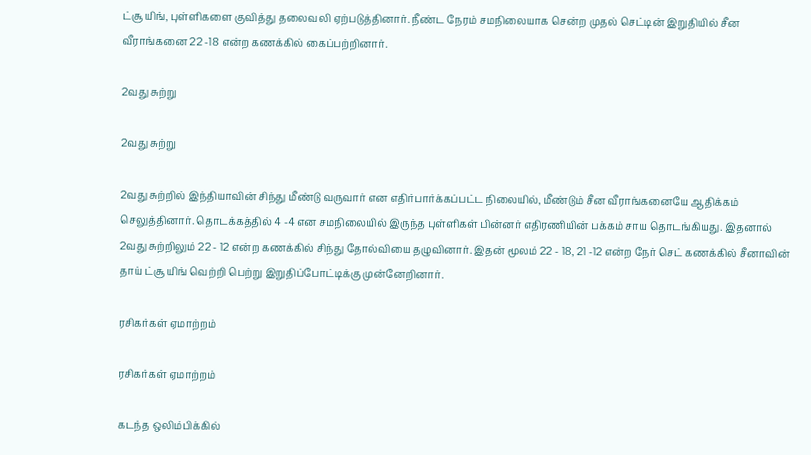ட்சூ யிங், புள்ளிகளை குவித்து தலைவலி ஏற்படுத்தினார். நீண்ட நேரம் சமநிலையாக சென்ற முதல் செட்டின் இறுதியில் சீன வீராங்கனை 22 -18 என்ற கணக்கில் கைப்பற்றினார்.

2வது சுற்று

2வது சுற்று

2வது சுற்றில் இந்தியாவின் சிந்து மீண்டு வருவார் என எதிர்பார்க்கப்பட்ட நிலையில், மீண்டும் சீன வீராங்கனையே ஆதிக்கம் செலுத்தினார். தொடக்கத்தில் 4 -4 என சமநிலையில் இருந்த புள்ளிகள் பின்னர் எதிரணியின் பக்கம் சாய தொடங்கியது. இதனால் 2வது சுற்றிலும் 22 - 12 என்ற கணக்கில் சிந்து தோல்வியை தழுவினார். இதன் மூலம் 22 - 18, 21 -12 என்ற நேர் செட் கணக்கில் சீனாவின் தாய் ட்சூ யிங் வெற்றி பெற்று இறுதிப்போட்டிக்கு முன்னேறினார்.

ரசிகர்கள் ஏமாற்றம்

ரசிகர்கள் ஏமாற்றம்

கடந்த ஒலிம்பிக்கில்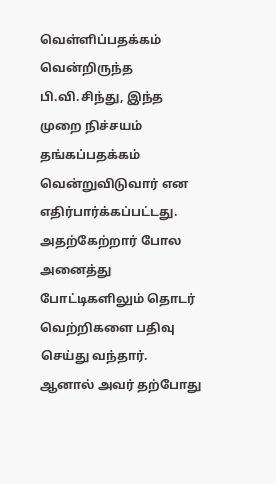வெள்ளிப்பதக்கம் வென்றிருந்த பி.வி.சிந்து, இந்த முறை நிச்சயம் தங்கப்பதக்கம் வென்றுவிடுவார் என எதிர்பார்க்கப்பட்டது. அதற்கேற்றார் போல அனைத்து போட்டிகளிலும் தொடர் வெற்றிகளை பதிவு செய்து வந்தார். ஆனால் அவர் தற்போது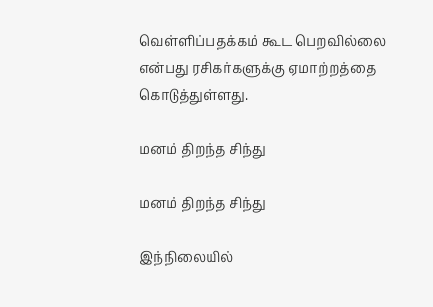வெள்ளிப்பதக்கம் கூட பெறவில்லை என்பது ரசிகர்களுக்கு ஏமாற்றத்தை கொடுத்துள்ளது.

மனம் திறந்த சிந்து

மனம் திறந்த சிந்து

இந்நிலையில்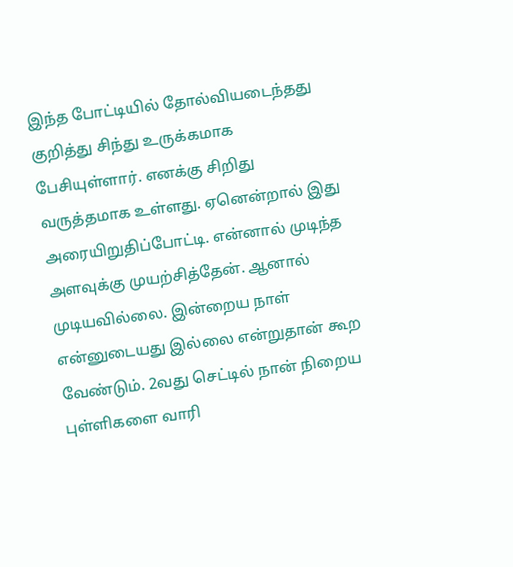இந்த போட்டியில் தோல்வியடைந்தது குறித்து சிந்து உருக்கமாக பேசியுள்ளார். எனக்கு சிறிது வருத்தமாக உள்ளது. ஏனென்றால் இது அரையிறுதிப்போட்டி. என்னால் முடிந்த அளவுக்கு முயற்சித்தேன். ஆனால் முடியவில்லை. இன்றைய நாள் என்னுடையது இல்லை என்றுதான் கூற வேண்டும். 2வது செட்டில் நான் நிறைய புள்ளிகளை வாரி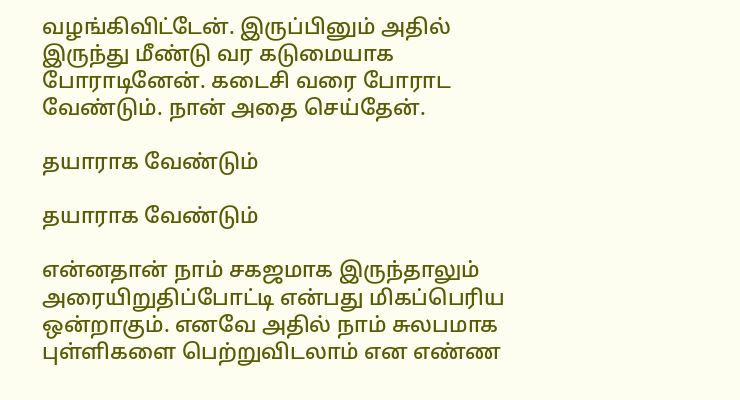வழங்கிவிட்டேன். இருப்பினும் அதில் இருந்து மீண்டு வர கடுமையாக போராடினேன். கடைசி வரை போராட வேண்டும். நான் அதை செய்தேன்.

தயாராக வேண்டும்

தயாராக வேண்டும்

என்னதான் நாம் சகஜமாக இருந்தாலும் அரையிறுதிப்போட்டி என்பது மிகப்பெரிய ஒன்றாகும். எனவே அதில் நாம் சுலபமாக புள்ளிகளை பெற்றுவிடலாம் என எண்ண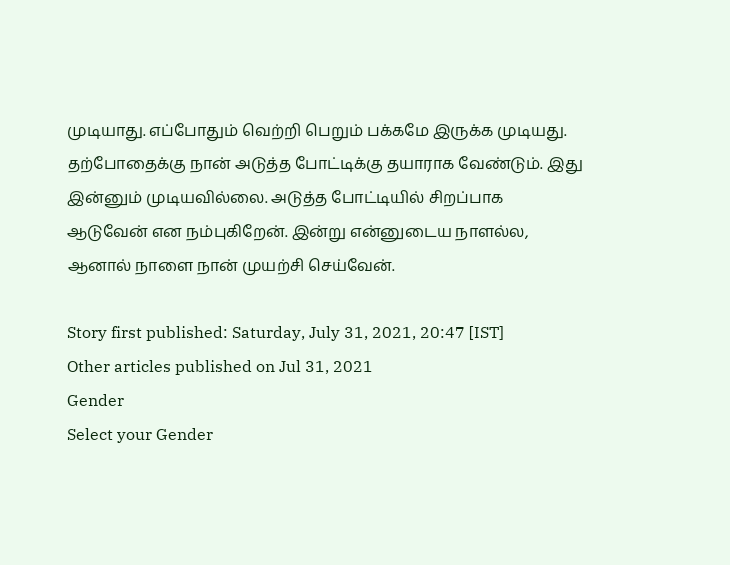முடியாது. எப்போதும் வெற்றி பெறும் பக்கமே இருக்க முடியது. தற்போதைக்கு நான் அடுத்த போட்டிக்கு தயாராக வேண்டும். இது இன்னும் முடியவில்லை. அடுத்த போட்டியில் சிறப்பாக ஆடுவேன் என நம்புகிறேன். இன்று என்னுடைய நாளல்ல, ஆனால் நாளை நான் முயற்சி செய்வேன்.

Story first published: Saturday, July 31, 2021, 20:47 [IST]
Other articles published on Jul 31, 2021
Gender
Select your Gender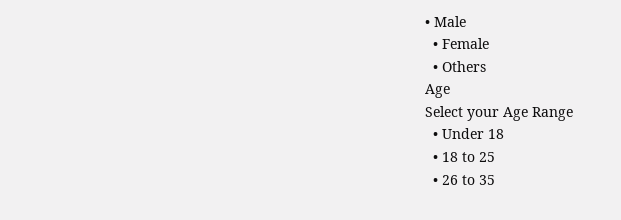• Male
  • Female
  • Others
Age
Select your Age Range
  • Under 18
  • 18 to 25
  • 26 to 35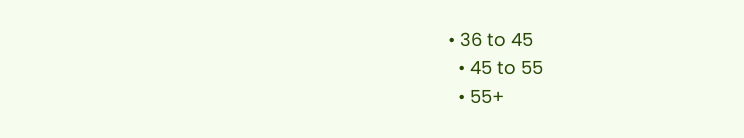• 36 to 45
  • 45 to 55
  • 55+